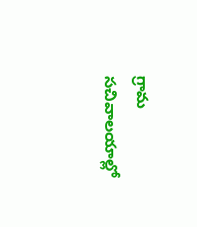గ్రామ సచివాలయాల్లో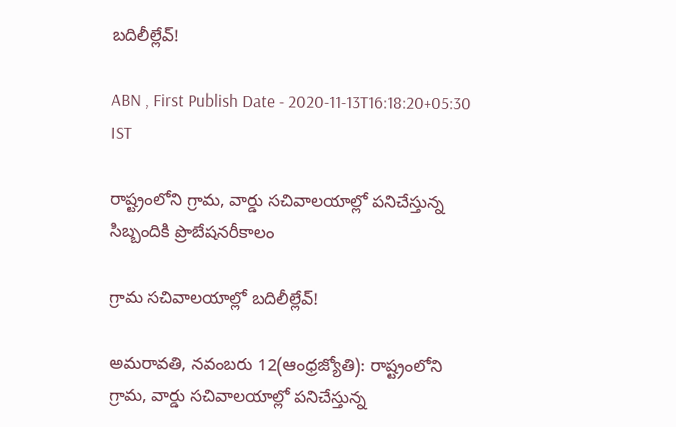బదిలీల్లేవ్‌!

ABN , First Publish Date - 2020-11-13T16:18:20+05:30 IST

రాష్ట్రంలోని గ్రామ, వార్డు సచివాలయాల్లో పనిచేస్తున్న సిబ్బందికి ప్రొబేషనరీకాలం

గ్రామ సచివాలయాల్లో బదిలీల్లేవ్‌!

అమరావతి, నవంబరు 12(ఆంధ్రజ్యోతి): రాష్ట్రంలోని గ్రామ, వార్డు సచివాలయాల్లో పనిచేస్తున్న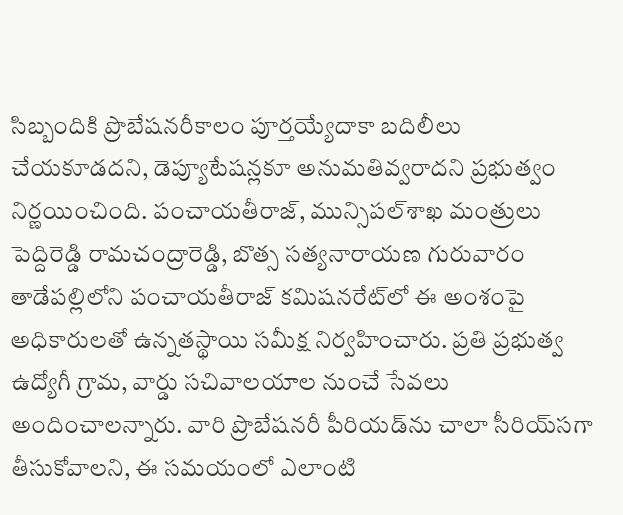సిబ్బందికి ప్రొబేషనరీకాలం పూర్తయ్యేదాకా బదిలీలు చేయకూడదని, డెప్యూటేషన్లకూ అనుమతివ్వరాదని ప్రభుత్వం నిర్ణయించింది. పంచాయతీరాజ్‌, మున్సిపల్‌శాఖ మంత్రులు పెద్దిరెడ్డి రామచంద్రారెడ్డి, బొత్స సత్యనారాయణ గురువారం తాడేపల్లిలోని పంచాయతీరాజ్‌ కమిషనరేట్‌లో ఈ అంశంపై అధికారులతో ఉన్నతస్థాయి సమీక్ష నిర్వహించారు. ప్రతి ప్రభుత్వ ఉద్యోగీ గ్రామ, వార్డు సచివాలయాల నుంచే సేవలు అందించాలన్నారు. వారి ప్రొబేషనరీ పీరియడ్‌ను చాలా సీరియ్‌సగా తీసుకోవాలని, ఈ సమయంలో ఎలాంటి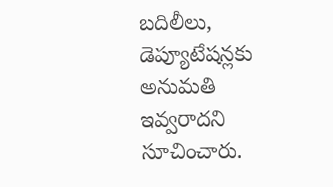బదిలీలు, డెప్యూటేషన్లకు అనుమతి ఇవ్వరాదని సూచించారు.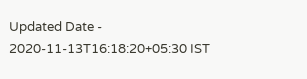Updated Date - 2020-11-13T16:18:20+05:30 IST